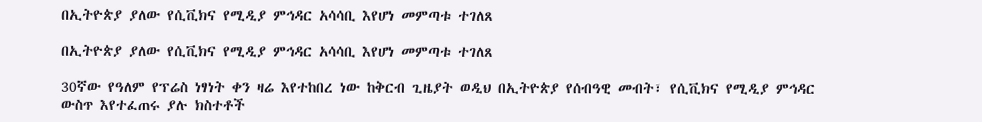በኢትዮጵያ ያለው የሲቪክና የሚዲያ ምኅዳር አሳሳቢ እየሆነ መምጣቱ ተገለጸ

በኢትዮጵያ ያለው የሲቪክና የሚዲያ ምኅዳር አሳሳቢ እየሆነ መምጣቱ ተገለጸ

30ኛው የዓለም የፕሬስ ነፃነት ቀን ዛሬ እየተከበረ ነው ከቅርብ ጊዜያት ወዲህ በኢትዮጵያ የሰብዓዊ መብት፣ የሲቪክና የሚዲያ ምኅዳር ውስጥ እየተፈጠሩ ያሉ ክስተቶች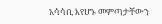አሳሳቢ እየሆኑ መምጣታቸውን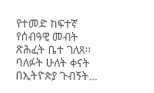የተመድ ከፍተኛ የሰብዓዊ መብት ጽሕፈት ቤተ ገለጸ፡፡ ባለፉት ሁለት ቀናት በኢትዮጵያ ጉብኝት…